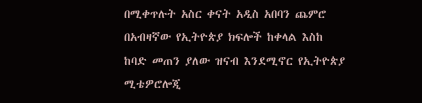በሚቀጥሉት አስር ቀናት አዲስ አበባን ጨምሮ በአብዛኛው የኢትዮጵያ ክፍሎች ከቀላል እስከ ከባድ መጠን ያለው ዝናብ እንደሚኖር የኢትዮጵያ ሚቴዎሮሎጂ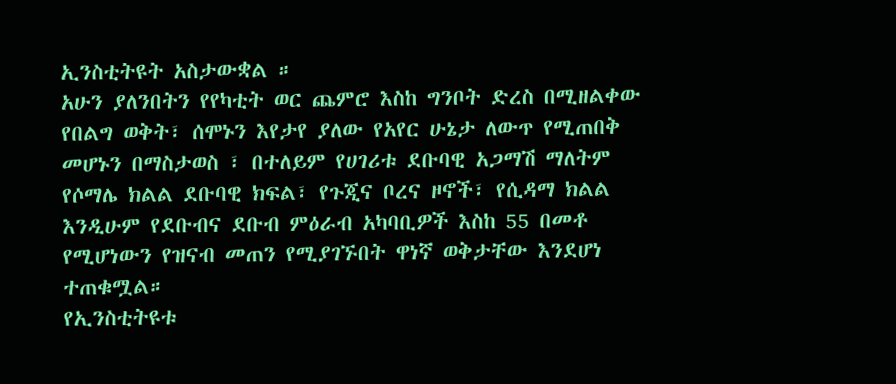ኢንስቲትዩት አስታውቋል ።
አሁን ያለንበትን የየካቲት ወር ጨምሮ እስከ ግንቦት ድረስ በሚዘልቀው የበልግ ወቅት፣ ሰሞኑን እየታየ ያለው የአየር ሁኔታ ለውጥ የሚጠበቅ መሆኑን በማስታወስ ፣ በተለይም የሀገሪቱ ደቡባዊ አጋማሽ ማለትም የሶማሌ ክልል ደቡባዊ ክፍል፣ የጉጂና ቦረና ዞኖች፣ የሲዳማ ክልል እንዲሁም የደቡብና ደቡብ ምዕራብ አካባቢዎች እስከ 55 በመቶ የሚሆነውን የዝናብ መጠን የሚያገኙበት ዋነኛ ወቅታቸው እንደሆነ ተጠቁሟል።
የኢንስቲትዩቱ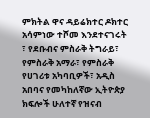ምክትል ዋና ዳይሬክተር ዶክተር አሳምነው ተሾመ እንደተናገሩት ፣ የደቡብና ምስራቅ ትግራይ፣ የምስራቅ አማራ፣ የምስራቅ የሀገሪቱ አካባቢዎች፣ አዲስ አበባና የመካከለኛው ኢትዮጵያ ክፍሎች ሁለተኛ የዝናብ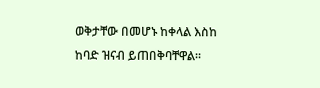ወቅታቸው በመሆኑ ከቀላል እስከ ከባድ ዝናብ ይጠበቅባቸዋል።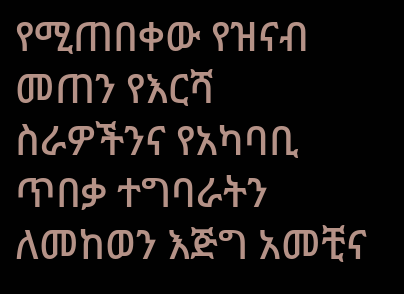የሚጠበቀው የዝናብ መጠን የእርሻ ስራዎችንና የአካባቢ ጥበቃ ተግባራትን ለመከወን እጅግ አመቺና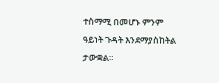ተስማሚ በመሆኑ ምንም ዓይነት ጉዳት እንደማያስከትል ታውቋል።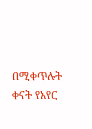በሚቀጥሉት ቀናት የአየር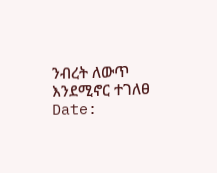ንብረት ለውጥ እንደሚኖር ተገለፀ
Date: